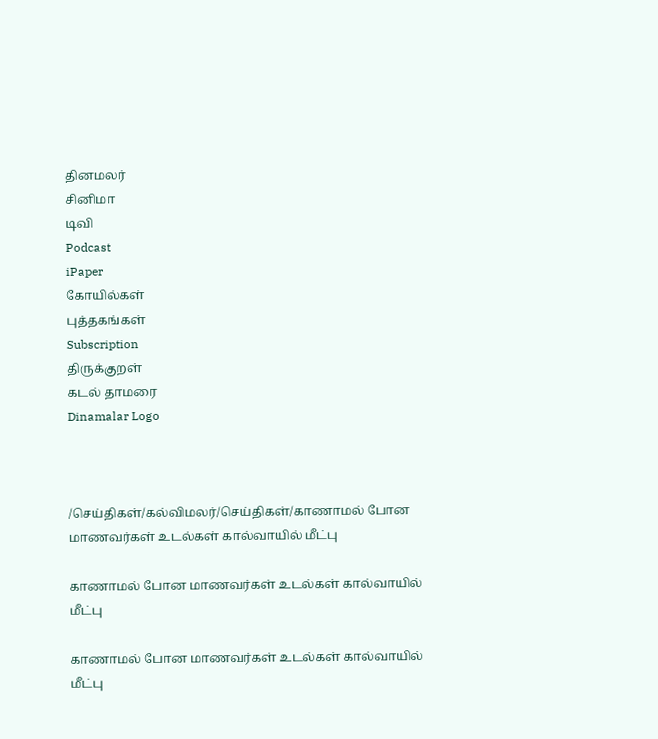தினமலர்
சினிமா
டிவி
Podcast
iPaper
கோயில்கள்
புத்தகங்கள்
Subscription
திருக்குறள்
கடல் தாமரை
Dinamalar Logo



/செய்திகள்/கல்விமலர்/செய்திகள்/காணாமல் போன மாணவர்கள் உடல்கள் கால்வாயில் மீட்பு

காணாமல் போன மாணவர்கள் உடல்கள் கால்வாயில் மீட்பு

காணாமல் போன மாணவர்கள் உடல்கள் கால்வாயில் மீட்பு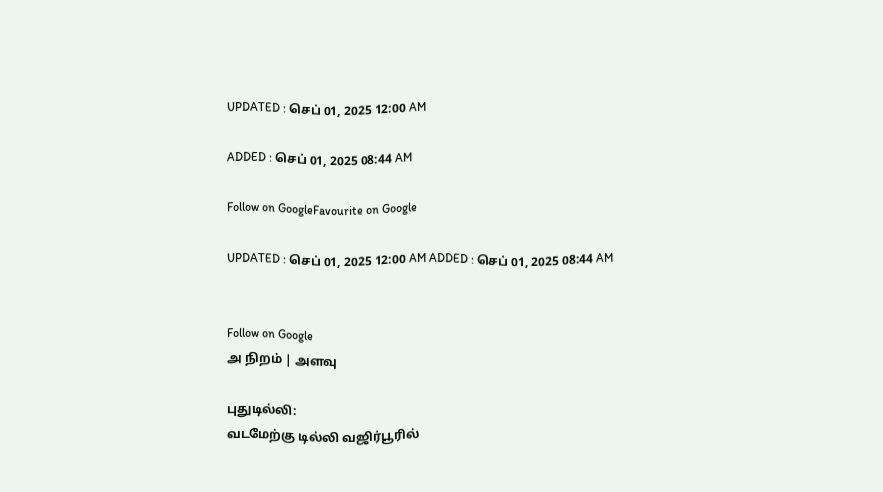UPDATED : செப் 01, 2025 12:00 AM

ADDED : செப் 01, 2025 08:44 AM

Follow on GoogleFavourite on Google

UPDATED : செப் 01, 2025 12:00 AM ADDED : செப் 01, 2025 08:44 AM


Follow on Google
அ நிறம் | அளவு

புதுடில்லி:
வடமேற்கு டில்லி வஜிர்பூரில்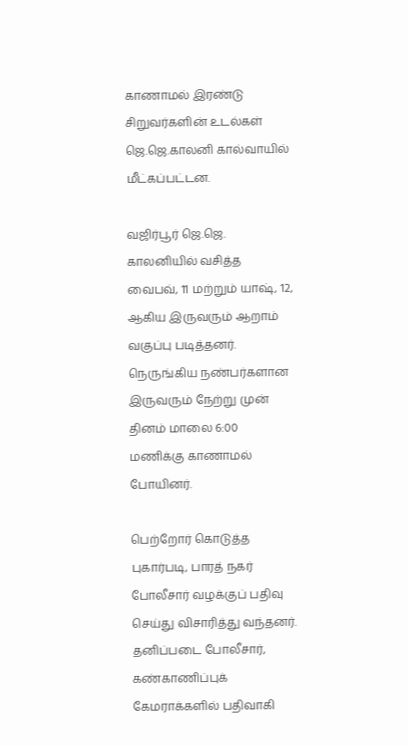காணாமல் இரண்டு சிறுவர்களின் உடல்கள் ஜெ.ஜெ.காலனி கால்வாயில் மீட்கப்பட்டன.

வஜிர்பூர் ஜெ.ஜெ. காலனியில் வசித்த வைபவ், 11 மற்றும் யாஷ், 12, ஆகிய இருவரும் ஆறாம் வகுப்பு படித்தனர். நெருங்கிய நண்பர்களான இருவரும் நேற்று முன் தினம் மாலை 6:00 மணிக்கு காணாமல் போயினர்.

பெற்றோர் கொடுத்த புகார்படி, பாரத் நகர் போலீசார் வழக்குப் பதிவு செய்து விசாரித்து வந்தனர். தனிப்படை போலீசார், கண்காணிப்புக் கேமராக்களில் பதிவாகி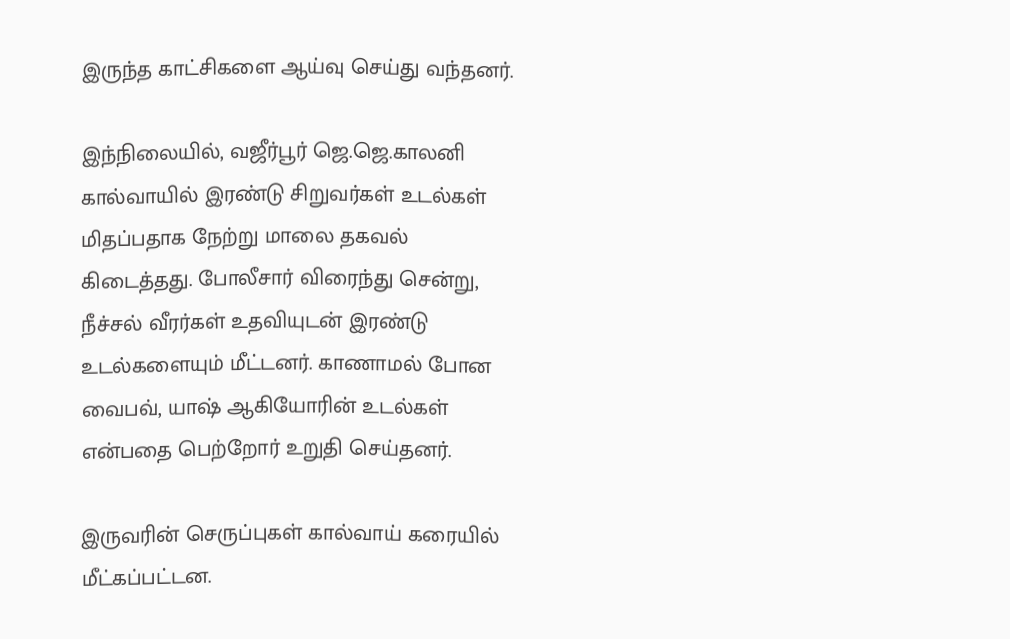இருந்த காட்சிகளை ஆய்வு செய்து வந்தனர்.

இந்நிலையில், வஜீர்பூர் ஜெ.ஜெ.காலனி கால்வாயில் இரண்டு சிறுவர்கள் உடல்கள் மிதப்பதாக நேற்று மாலை தகவல் கிடைத்தது. போலீசார் விரைந்து சென்று, நீச்சல் வீரர்கள் உதவியுடன் இரண்டு உடல்களையும் மீட்டனர். காணாமல் போன வைபவ், யாஷ் ஆகியோரின் உடல்கள் என்பதை பெற்றோர் உறுதி செய்தனர்.

இருவரின் செருப்புகள் கால்வாய் கரையில் மீட்கப்பட்டன.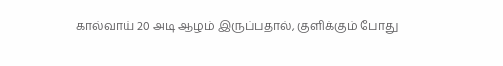கால்வாய் 20 அடி ஆழம் இருப்பதால், குளிக்கும் போது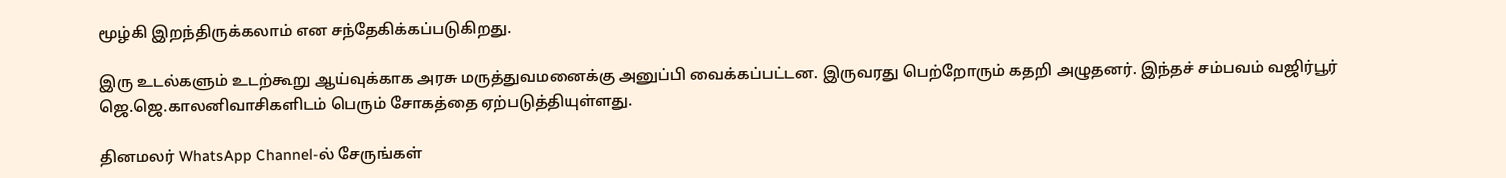மூழ்கி இறந்திருக்கலாம் என சந்தேகிக்கப்படுகிறது.

இரு உடல்களும் உடற்கூறு ஆய்வுக்காக அரசு மருத்துவமனைக்கு அனுப்பி வைக்கப்பட்டன. இருவரது பெற்றோரும் கதறி அழுதனர். இந்தச் சம்பவம் வஜிர்பூர் ஜெ.ஜெ.காலனிவாசிகளிடம் பெரும் சோகத்தை ஏற்படுத்தியுள்ளது.

தினமலர் WhatsApp Channel-ல் சேருங்கள்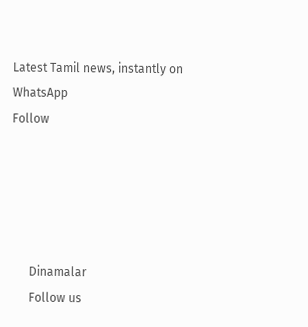Latest Tamil news, instantly on WhatsApp
Follow





      Dinamalar
      Follow us